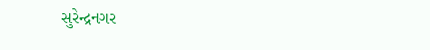સુરેન્દ્રનગર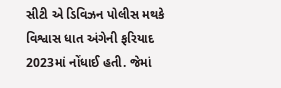સીટી એ ડિવિઝન પોલીસ મથકે વિશ્વાસ ધાત અંગેની ફરિયાદ 2023માં નોંધાઈ હતી. જેમાં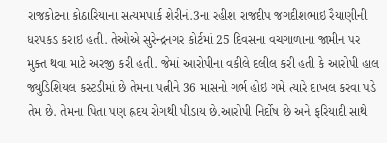રાજકોટના કોઠારિયાના સત્યમપાર્ક શેરીનં.3ના રહીશ રાજદીપ જગદીશભાઇ રૈયાણીની ધરપકડ કરાઇ હતી. તેઓએ સુરેન્દ્રનગર કોર્ટમાં 25 દિવસના વચગાળાના જામીન પર મુક્ત થવા માટે અરજી કરી હતી. જેમાં આરોપીના વકીલે દલીલ કરી હતી કે આરોપી હાલ જ્યુડિશિયલ કસ્ટડીમાં છે તેમના પત્નીને 36 માસનો ગર્ભ હોઇ ગમે ત્યારે દાખલ કરવા પડે તેમ છે. તેમના પિતા પણ હ્રદય રોગથી પીડાય છે.આરોપી નિર્દોષ છે અને ફરિયાદી સાથે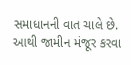સમાધાનની વાત ચાલે છે. આથી જામીન મંજૂર કરવા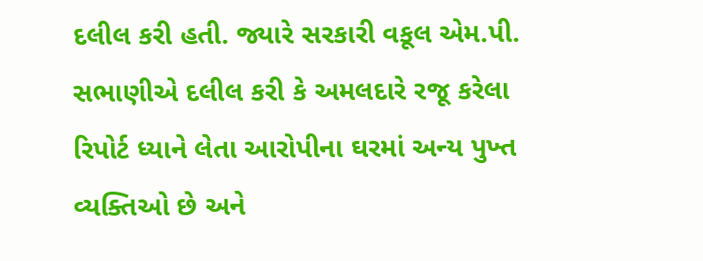દલીલ કરી હતી. જ્યારે સરકારી વકૂલ એમ.પી. સભાણીએ દલીલ કરી કે અમલદારે રજૂ કરેલા રિપોર્ટ ધ્યાને લેતા આરોપીના ઘરમાં અન્ય પુખ્ત વ્યક્તિઓ છે અને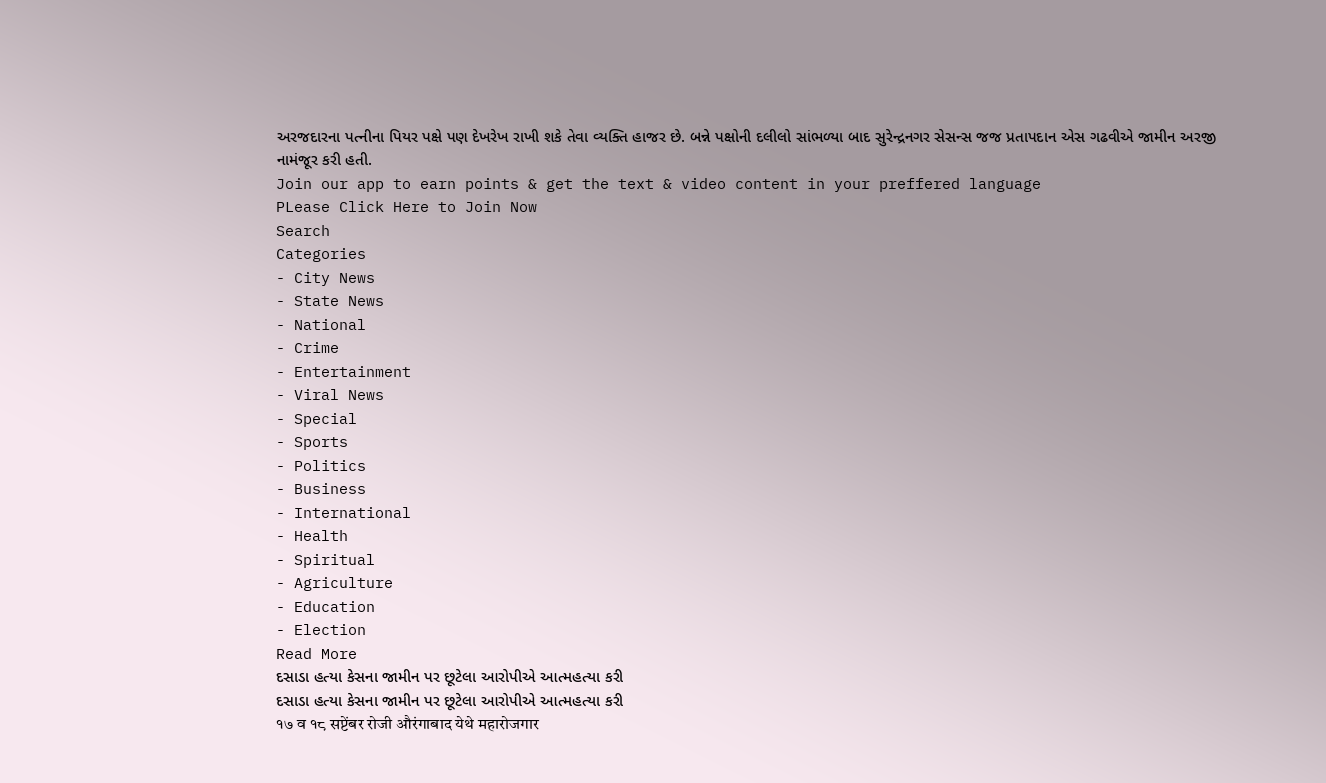અરજદારના પત્નીના પિયર પક્ષે પણ દેખરેખ રાખી શકે તેવા વ્યક્તિ હાજર છે. બન્ને પક્ષોની દલીલો સાંભળ્યા બાદ સુરેન્દ્રનગર સેસન્સ જજ પ્રતાપદાન એસ ગઢવીએ જામીન અરજી નામંજૂર કરી હતી.
Join our app to earn points & get the text & video content in your preffered language
PLease Click Here to Join Now
Search
Categories
- City News
- State News
- National
- Crime
- Entertainment
- Viral News
- Special
- Sports
- Politics
- Business
- International
- Health
- Spiritual
- Agriculture
- Education
- Election
Read More
દસાડા હત્યા કેસના જામીન પર છૂટેલા આરોપીએ આત્મહત્યા કરી
દસાડા હત્યા કેસના જામીન પર છૂટેલા આરોપીએ આત્મહત્યા કરી
१७ व १८ सप्टेंबर रोजी औरंगाबाद येथे महारोजगार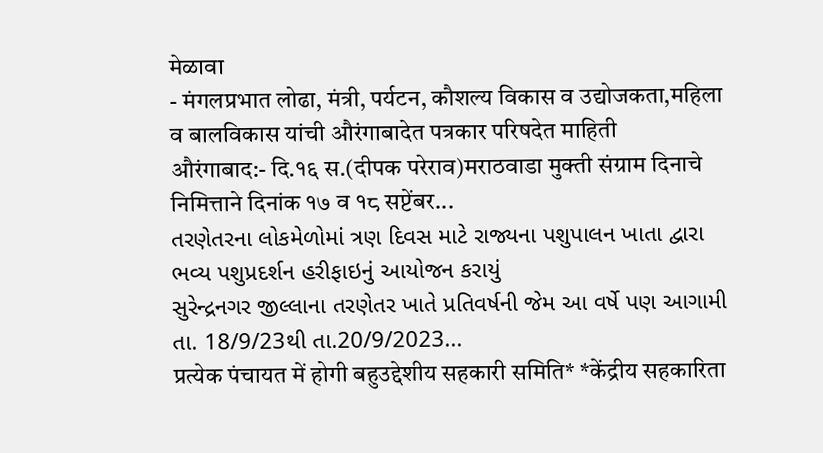मेळावा
- मंगलप्रभात लोढा, मंत्री, पर्यटन, कौशल्य विकास व उद्योजकता,महिला व बालविकास यांची औरंगाबादेत पत्रकार परिषदेत माहिती
औरंगाबाद:- दि.१६ स.(दीपक परेराव)मराठवाडा मुक्ती संग्राम दिनाचे निमित्ताने दिनांक १७ व १८ सप्टेंबर...
તરણેતરના લોકમેળોમાં ત્રણ દિવસ માટે રાજ્યના પશુપાલન ખાતા દ્વારા ભવ્ય પશુપ્રદર્શન હરીફાઇનું આયોજન કરાયું
સુરેન્દ્રનગર જીલ્લાના તરણેતર ખાતે પ્રતિવર્ષની જેમ આ વર્ષે પણ આગામી તા. 18/9/23થી તા.20/9/2023...
प्रत्येक पंचायत में होगी बहुउद्देशीय सहकारी समिति* *केंद्रीय सहकारिता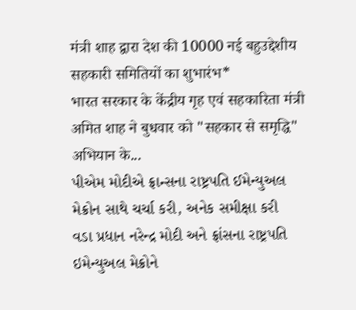मंत्री शाह द्वारा देश की 10000 नई बहुउद्देशीय सहकारी समितियों का शुभारंभ*
भारत सरकार के केंद्रीय गृह एवं सहकारिता मंत्री अमित शाह ने बुधवार को "सहकार से समृद्धि" अभियान के...
પીએમ મોદીએ ફ્રાન્સના રાષ્ટ્રપતિ ઈમેન્યુઅલ મેક્રોન સાથે ચર્ચા કરી, અનેક સમીક્ષા કરી
વડા પ્રધાન નરેન્દ્ર મોદી અને ફ્રાંસના રાષ્ટ્રપતિ ઇમેન્યુઅલ મેક્રોને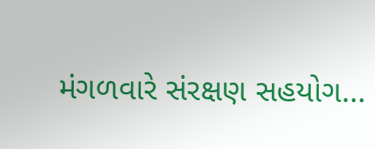મંગળવારે સંરક્ષણ સહયોગ...